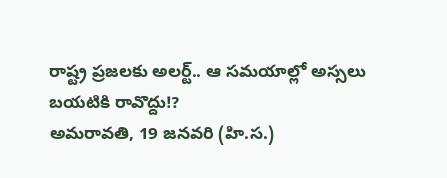రాష్ట్ర ప్రజలకు అలర్ట్.. ఆ సమయాల్లో అస్సలు బయటికి రావొద్దు!?
అమరావతి, 19 జనవరి (హి.స.)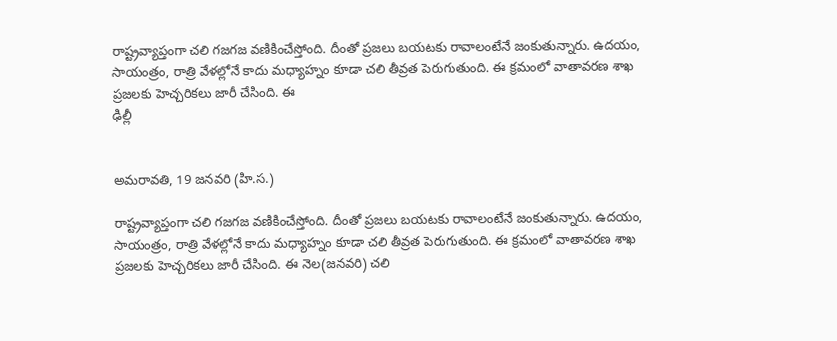రాష్ట్రవ్యాప్తంగా చలి గజగజ వణికించేస్తోంది. దీంతో ప్రజలు బయటకు రావాలంటేనే జంకుతున్నారు. ఉదయం, సాయంత్రం, రాత్రి వేళల్లోనే కాదు మధ్యాహ్నం కూడా చలి తీవ్రత పెరుగుతుంది. ఈ క్రమంలో వాతావరణ శాఖ ప్రజలకు హెచ్చరికలు జారీ చేసింది. ఈ
ఢిల్లీ


అమరావతి, 19 జనవరి (హి.స.)

రాష్ట్రవ్యాప్తంగా చలి గజగజ వణికించేస్తోంది. దీంతో ప్రజలు బయటకు రావాలంటేనే జంకుతున్నారు. ఉదయం, సాయంత్రం, రాత్రి వేళల్లోనే కాదు మధ్యాహ్నం కూడా చలి తీవ్రత పెరుగుతుంది. ఈ క్రమంలో వాతావరణ శాఖ ప్రజలకు హెచ్చరికలు జారీ చేసింది. ఈ నెల(జనవరి) చలి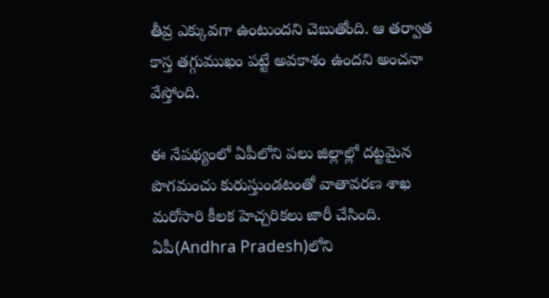తీవ్ర ఎక్కువగా ఉంటుందని చెబుతోంది. ఆ తర్వాత కాస్త తగ్గుముఖం పట్టే అవకాశం ఉందని అంచనా వేస్తోంది.

ఈ నేపథ్యంలో ఏపీలోని పలు జిల్లాల్లో దట్టమైన పొగమంచు కురుస్తుండటంతో వాతావరణ శాఖ మరోసారి కీలక హెచ్చరికలు జారీ చేసింది. ఏపీ(Andhra Pradesh)లోని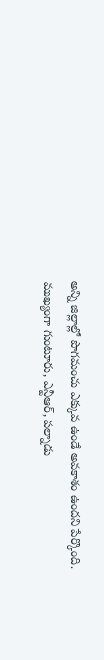అన్ని జిల్లాల్లో పొగమంచు ఎక్కువ ఉండే అవకాశం ఉందని పేర్కొంది. ముఖ్యంగా గుంటూరు, ఎన్టీఆర్, పల్నాడు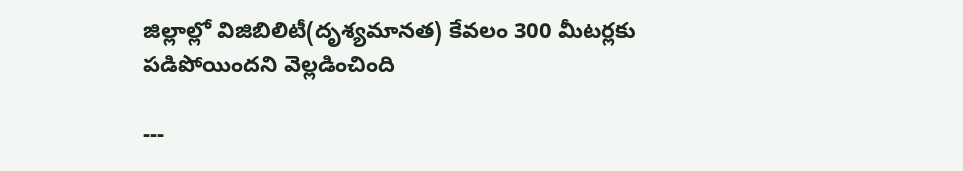జిల్లాల్లో విజిబిలిటీ(దృశ్యమానత) కేవలం 300 మీటర్లకు పడిపోయిందని వెల్లడించింది

---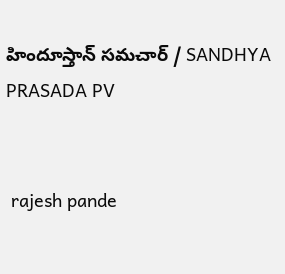హిందూస్తాన్ సమచార్ / SANDHYA PRASADA PV


 rajesh pande